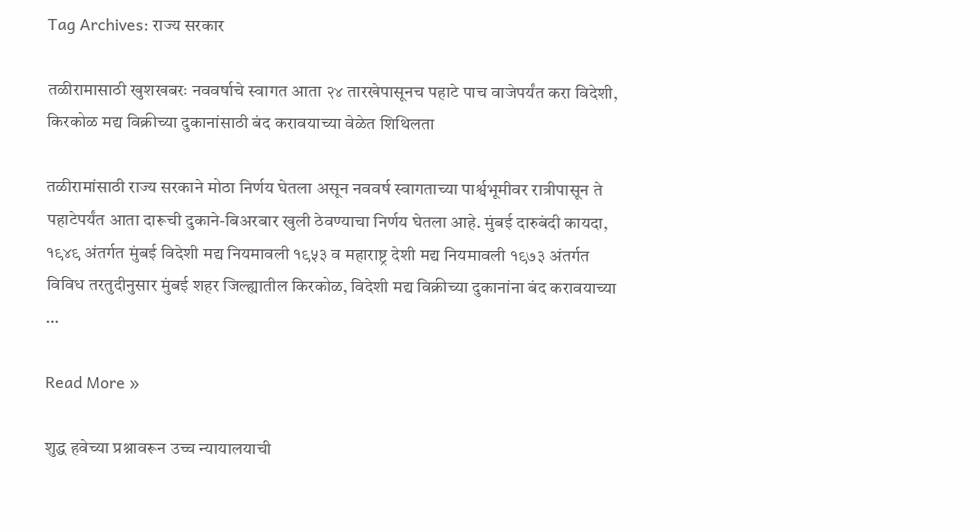Tag Archives: राज्य सरकार

तळीरामासाठी खुशखबरः नववर्षाचे स्वागत आता २४ तारखेपासूनच पहाटे पाच वाजेपर्यंत करा विदेशी, किरकोळ मद्य विक्रीच्या दुकानांसाठी बंद करावयाच्या वेळेत शिथिलता

तळीरामांसाठी राज्य सरकाने मोठा निर्णय घेतला असून नववर्ष स्वागताच्या पार्श्वभूमीवर रात्रीपासून ते पहाटेपर्यंत आता दारूची दुकाने-बिअरबार खुली ठेवण्याचा निर्णय घेतला आहे. मुंबई दारुबंदी कायदा, १९४९ अंतर्गत मुंबई विदेशी मद्य नियमावली १९५३ व महाराष्ट्र देशी मद्य नियमावली १९७३ अंतर्गत विविध तरतुदीनुसार मुंबई शहर जिल्ह्यातील किरकोळ, विदेशी मद्य विक्रीच्या दुकानांना बंद करावयाच्या …

Read More »

शुद्ध हवेच्या प्रश्नावरून उच्च न्यायालयाची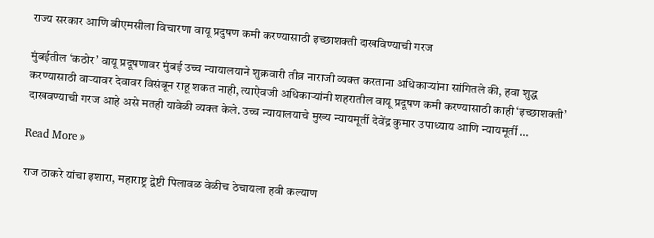राज्य सरकार आणि बीएमसीला विचारणा वायू प्रदुषण कमी करण्यासाठी इच्छाशक्ती दाखविण्याची गरज

मुंबईतील ‘कठोर’ वायू प्रदूषणावर मुंबई उच्च न्यायालयाने शुक्रवारी तीव्र नाराजी व्यक्त करताना अधिकाऱ्यांना सांगितले की, हवा शुद्ध करण्यासाठी वाऱ्यावर देवावर विसंबून राहू शकत नाही, त्याऐवजी अधिकाऱ्यांनी शहरातील वायू प्रदूषण कमी करण्यासाठी काही ‘इच्छाशक्ती’ दाखवण्याची गरज आहे असे मतही यावेळी व्यक्त केले. उच्च न्यायालयाचे मुख्य न्यायमूर्ती देवेंद्र कुमार उपाध्याय आणि न्यायमूर्ती …

Read More »

राज ठाकरे यांचा इशारा, महाराष्ट्र द्वेष्टी पिलावळ वेळीच ठेचायला हवी कल्याण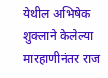येथील अभिषेक शुक्लाने केलेल्या मारहाणीनंतर राज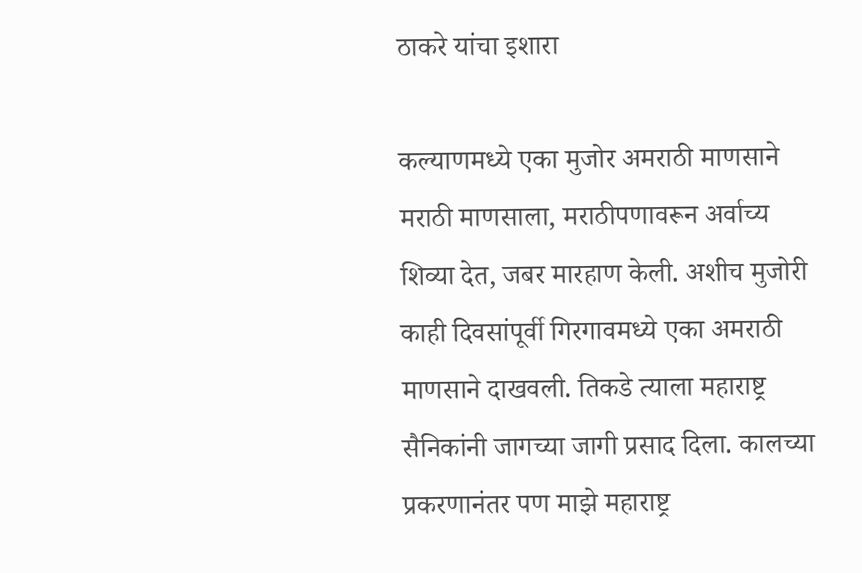ठाकरे यांचा इशारा

कल्याणमध्ये एका मुजोर अमराठी माणसाने मराठी माणसाला, मराठीपणावरून अर्वाच्य शिव्या देत, जबर मारहाण केली. अशीच मुजोरी काही दिवसांपूर्वी गिरगावमध्ये एका अमराठी माणसाने दाखवली. तिकडे त्याला महाराष्ट्र सैनिकांनी जागच्या जागी प्रसाद दिला. कालच्या प्रकरणानंतर पण माझे महाराष्ट्र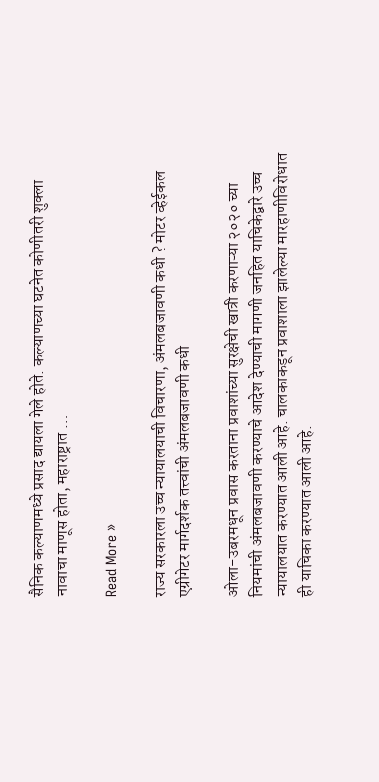सैनिक कल्याणमध्ये प्रसाद द्यायला गेले होते. कल्याणच्या घटनेत कोणीतरी शुक्ला नावाचा माणूस होता, महाराष्ट्रात …

Read More »

राज्य सरकारला उच्च न्यायालयाची विचारणा, अंमलबजावणी कधी ? मोटर व्हेईकल एग्रीगेटर मार्गदर्शक तत्त्वांची अंमलबजावणी कधी

ओला-उबरमधून प्रवास करताना प्रवाशांच्या सुरक्षेची खात्री करणाऱ्या २०२० च्या नियमांची अंमलबजावणी करण्याचे आदेश देण्याची मागणी जनहित याचिकेद्वारे उच्च न्यायालयात करण्यात आली आहे. चालकाकडून प्रवाशाला झालेल्या मारहाणीविरोधात ही याचिका करण्यात आली आहे.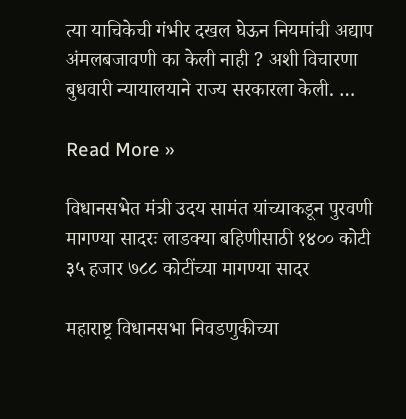त्या याचिकेची गंभीर दखल घेऊन नियमांची अद्याप अंमलबजावणी का केली नाही ? अशी विचारणा बुधवारी न्यायालयाने राज्य सरकारला केली. …

Read More »

विधानसभेत मंत्री उदय सामंत यांच्याकडून पुरवणी मागण्या सादरः लाडक्या बहिणीसाठी १४०० कोटी ३५ हजार ७८८ कोटींच्या मागण्या सादर

महाराष्ट्र विधानसभा निवडणुकीच्या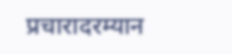प्रचारादरम्यान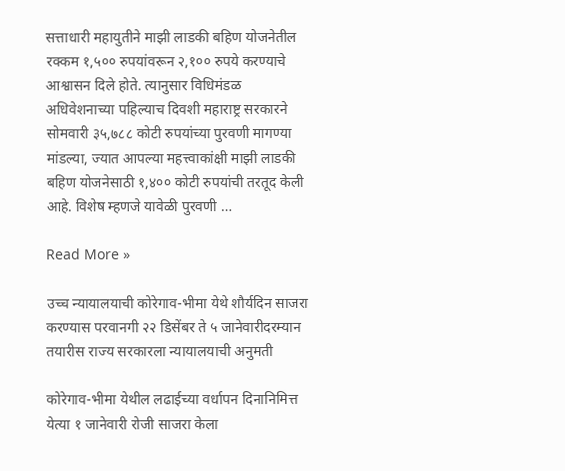सत्ताधारी महायुतीने माझी लाडकी बहिण योजनेतील रक्कम १,५०० रुपयांवरून २,१०० रुपये करण्याचे आश्वासन दिले होते. त्यानुसार विधिमंडळ अधिवेशनाच्या पहिल्याच दिवशी महाराष्ट्र सरकारने सोमवारी ३५,७८८ कोटी रुपयांच्या पुरवणी मागण्या मांडल्या, ज्यात आपल्या महत्त्वाकांक्षी माझी लाडकी बहिण योजनेसाठी १,४०० कोटी रुपयांची तरतूद केली आहे. विशेष म्हणजे यावेळी पुरवणी …

Read More »

उच्च न्यायालयाची कोरेगाव-भीमा येथे शौर्यदिन साजरा करण्यास परवानगी २२ डिसेंबर ते ५ जानेवारीदरम्यान तयारीस राज्य सरकारला न्यायालयाची अनुमती

कोरेगाव-भीमा येथील लढाईच्या वर्धापन दिनानिमित्त येत्या १ जानेवारी रोजी साजरा केला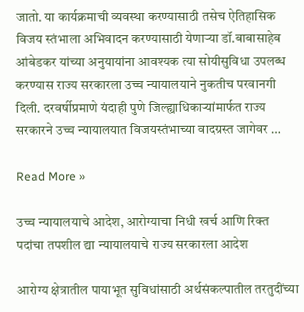जातो. या कार्यक्रमाची व्यवस्था करण्यासाठी तसेच ऐतिहासिक विजय स्तंभाला अभिवादन करण्यासाठी येणाऱ्या डॉ.बाबासाहेब आंबेडकर यांच्या अनुयायांना आवश्यक त्या सोयीसुविधा उपलब्ध करण्यास राज्य सरकारला उच्च न्यायालयाने नुकतीच परवानगी दिली. दरवर्षीप्रमाणे यंदाही पुणे जिल्ह्याधिकाऱ्यांमार्फत राज्य सरकारने उच्च न्यायालयात विजयस्तंभाच्या वादग्रस्त जागेवर …

Read More »

उच्च न्यायालयाचे आदेश, आरोग्याचा निधी खर्च आणि रिक्त पदांचा तपशील द्या न्यायालयाचे राज्य सरकारला आदेश

आरोग्य क्षेत्रातील पायाभूत सुविधांसाठी अर्थसंकल्पातील तरतुदींच्या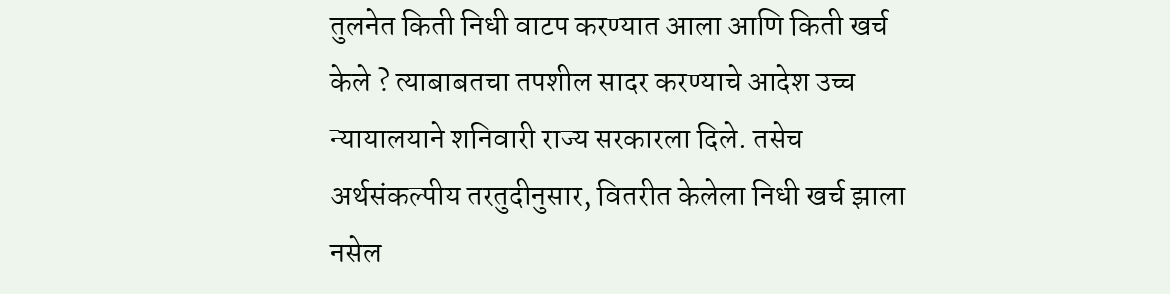तुलनेत किती निधी वाटप करण्यात आला आणि किती खर्च केले ? त्याबाबतचा तपशील सादर करण्याचे आदेश उच्च न्यायालयाने शनिवारी राज्य सरकारला दिले. तसेच अर्थसंकल्पीय तरतुदीनुसार, वितरीत केलेला निधी खर्च झाला नसेल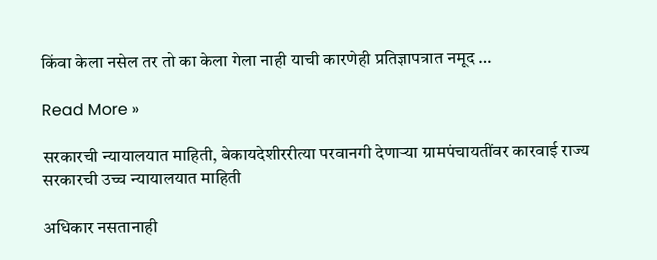किंवा केला नसेल तर तो का केला गेला नाही याची कारणेही प्रतिज्ञापत्रात नमूद …

Read More »

सरकारची न्यायालयात माहिती, बेकायदेशीररीत्या परवानगी देणाऱ्या ग्रामपंचायतींवर कारवाई राज्य सरकारची उच्च न्यायालयात माहिती

अधिकार नसतानाही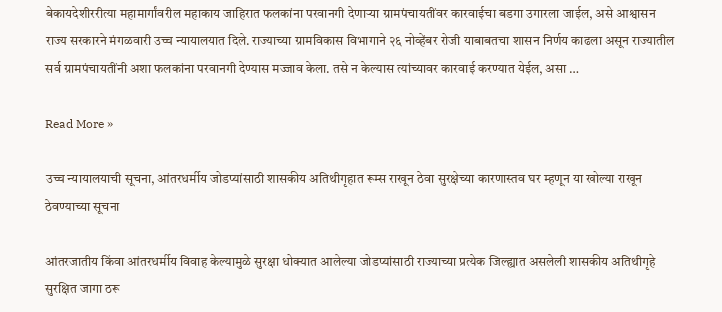बेकायदेशीररीत्या महामार्गांवरील महाकाय जाहिरात फलकांना परवानगी देणाऱ्या ग्रामपंचायतींवर कारवाईचा बडगा उगारला जाईल, असे आश्वासन राज्य सरकारने मंगळवारी उच्च न्यायालयात दिले. राज्याच्या ग्रामविकास विभागाने २६ नोव्हेंबर रोजी याबाबतचा शासन निर्णय काढला असून राज्यातील सर्व ग्रामपंचायतींनी अशा फलकांना परवानगी देण्यास मज्जाव केला. तसे न केल्यास त्यांच्यावर कारवाई करण्यात येईल, असा …

Read More »

उच्च न्यायालयाची सूचना, आंतरधर्मीय जोडप्यांसाठी शासकीय अतिथीगृहात रूम्स राखून ठेवा सुरक्षेच्या कारणास्तव घर म्हणून या खोल्या राखून ठेवण्याच्या सूचना

आंतरजातीय किंवा आंतरधर्मीय विवाह केल्यामुळे सुरक्षा धोक्यात आलेल्या जोडप्यांसाठी राज्याच्या प्रत्येक जिल्ह्यात असलेली शासकीय अतिथीगृहे सुरक्षित जागा ठरू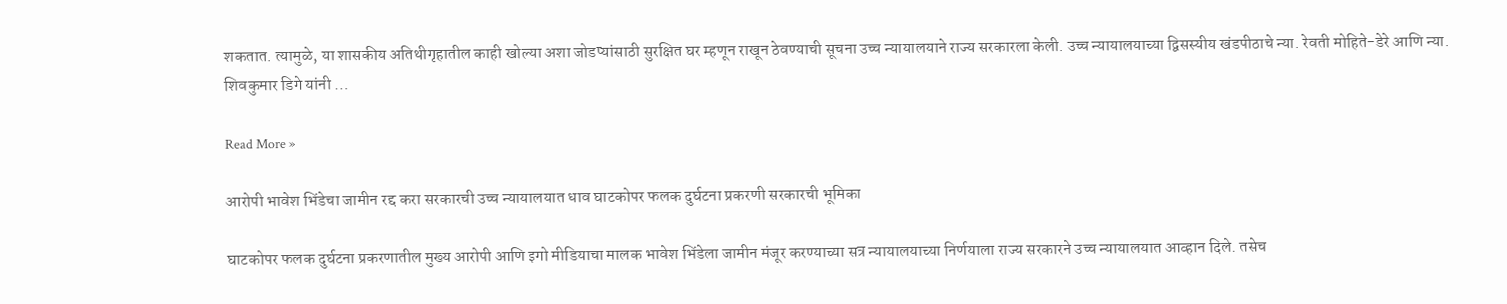शकतात. त्यामुळे, या शासकीय अतिथीगृहातील काही खोल्या अशा जोडप्यांसाठी सुरक्षित घर म्हणून राखून ठेवण्याची सूचना उच्च न्यायालयाने राज्य सरकारला केली. उच्च न्यायालयाच्या द्विसस्यीय खंडपीठाचे न्या. रेवती मोहिते-डेरे आणि न्या. शिवकुमार डिगे यांनी …

Read More »

आरोपी भावेश भिंडेचा जामीन रद्द करा सरकारची उच्च न्यायालयात धाव घाटकोपर फलक दुर्घटना प्रकरणी सरकारची भूमिका

घाटकोपर फलक दुर्घटना प्रकरणातील मुख्य आरोपी आणि इगो मीडियाचा मालक भावेश भिंडेला जामीन मंजूर करण्याच्या सत्र न्यायालयाच्या निर्णयाला राज्य सरकारने उच्च न्यायालयात आव्हान दिले. तसेच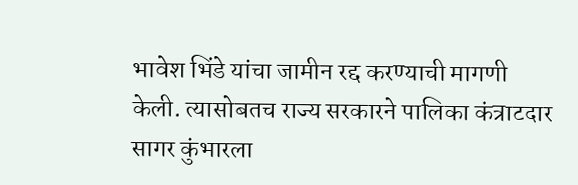भावेश भिंडे यांचा जामीन रद्द करण्याची मागणी केली. त्यासोबतच राज्य सरकारने पालिका कंत्राटदार सागर कुंभारला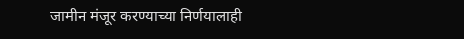जामीन मंजूर करण्याच्या निर्णयालाही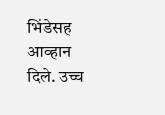भिंडेसह आव्हान दिले. उच्च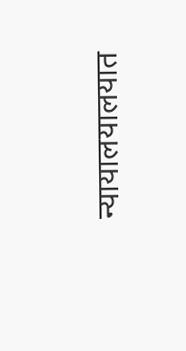न्यायालयालयात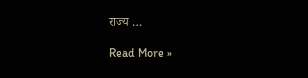राज्य …

Read More »